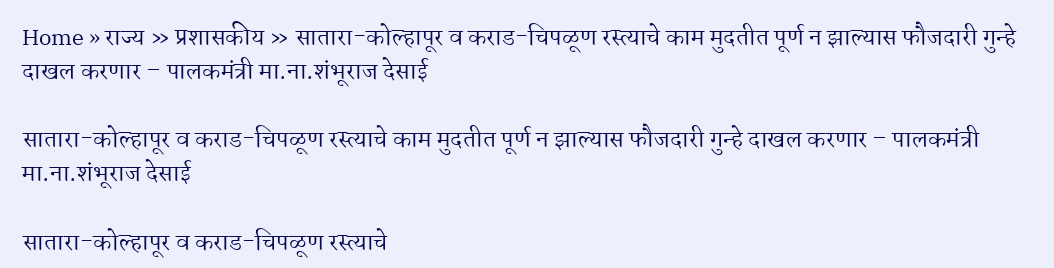Home » राज्य » प्रशासकीय » सातारा-कोल्हापूर व कराड-चिपळूण रस्त्याचे काम मुदतीत पूर्ण न झाल्यास फौजदारी गुन्हे दाखल करणार – पालकमंत्री मा.ना.शंभूराज देसाई

सातारा-कोल्हापूर व कराड-चिपळूण रस्त्याचे काम मुदतीत पूर्ण न झाल्यास फौजदारी गुन्हे दाखल करणार – पालकमंत्री मा.ना.शंभूराज देसाई

सातारा-कोल्हापूर व कराड-चिपळूण रस्त्याचे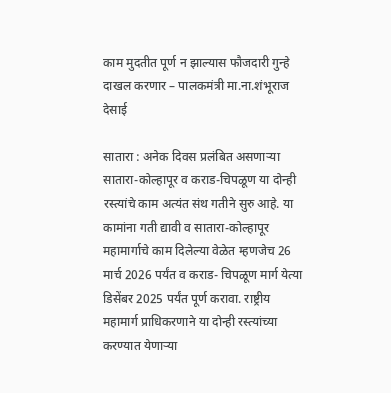काम मुदतीत पूर्ण न झाल्यास फौजदारी गुन्हे दाखल करणार – पालकमंत्री मा.ना.शंभूराज देसाई

सातारा : अनेक दिवस प्रलंबित असणाऱ्या सातारा-कोल्हापूर व कराड-चिपळूण या दोन्ही रस्त्यांचे काम अत्यंत संथ गतीने सुरु आहे. या कामांना गती द्यावी व सातारा-कोल्हापूर महामार्गाचे काम दिलेल्या वेळेत म्हणजेच 26 मार्च 2026 पर्यंत व कराड- चिपळूण मार्ग येत्या डिसेंबर 2025 पर्यंत पूर्ण करावा. राष्ट्रीय महामार्ग प्राधिकरणाने या दोन्ही रस्त्यांच्या करण्यात येणाऱ्या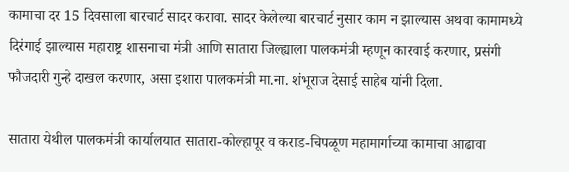कामाचा दर 15 दिवसाला बारचार्ट सादर करावा. सादर केलेल्या बारचार्ट नुसार काम न झाल्यास अथवा कामामध्ये दिरंगाई झाल्यास महाराष्ट्र शासनाचा मंत्री आणि सातारा जिल्ह्याला पालकमंत्री म्हणून कारवाई करणार, प्रसंगी फौजदारी गुन्हे दाखल करणार, असा इशारा पालकमंत्री मा.ना. शंभूराज देसाई साहेब यांनी दिला.

सातारा येथील पालकमंत्री कार्यालयात सातारा-कोल्हापूर व कराड-चिपळूण महामार्गाच्या कामाचा आढावा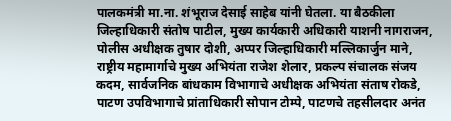पालकमंत्री मा.ना. शंभूराज देसाई साहेब यांनी घेतला. या बैठकीला जिल्हाधिकारी संतोष पाटील, मुख्य कार्यकारी अधिकारी याशनी नागराजन, पोलीस अधीक्षक तुषार दोशी, अप्पर जिल्हाधिकारी मल्लिकार्जुन माने, राष्ट्रीय महामार्गाचे मुख्य अभियंता राजेश शेलार, प्रकल्प संचालक संजय कदम, सार्वजनिक बांधकाम विभागाचे अधीक्षक अभियंता संताष रोकडे, पाटण उपविभागाचे प्रांताधिकारी सोपान टोम्पे, पाटणचे तहसीलदार अनंत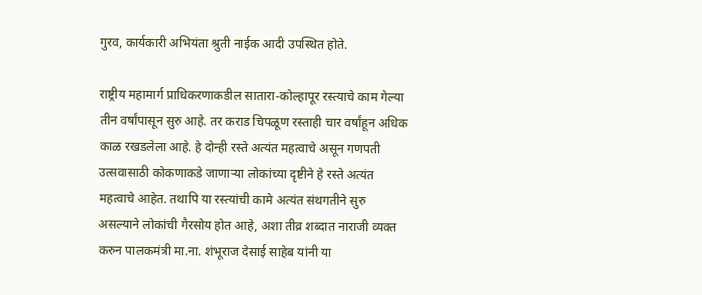गुरव, कार्यकारी अभियंता श्रुती नाईक आदी उपस्थित होते.

राष्ट्रीय महामार्ग प्राधिकरणाकडील सातारा-कोल्हापूर रस्त्याचे काम गेल्या तीन वर्षांपासून सुरु आहे. तर कराड चिपळूण रस्ताही चार वर्षांहून अधिक काळ रखडलेला आहे. हे दोन्ही रस्ते अत्यंत महत्वाचे असून गणपती उत्सवासाठी कोकणाकडे जाणाऱ्या लोकांच्या दृष्टीने हे रस्ते अत्यंत महत्वाचे आहेत. तथापि या रस्त्यांची कामे अत्यंत संथगतीने सुरु असल्याने लोकांची गैरसोय होत आहे, अशा तीव्र शब्दात नाराजी व्यक्त करुन पालकमंत्री मा.ना. शंभूराज देसाई साहेब यांनी या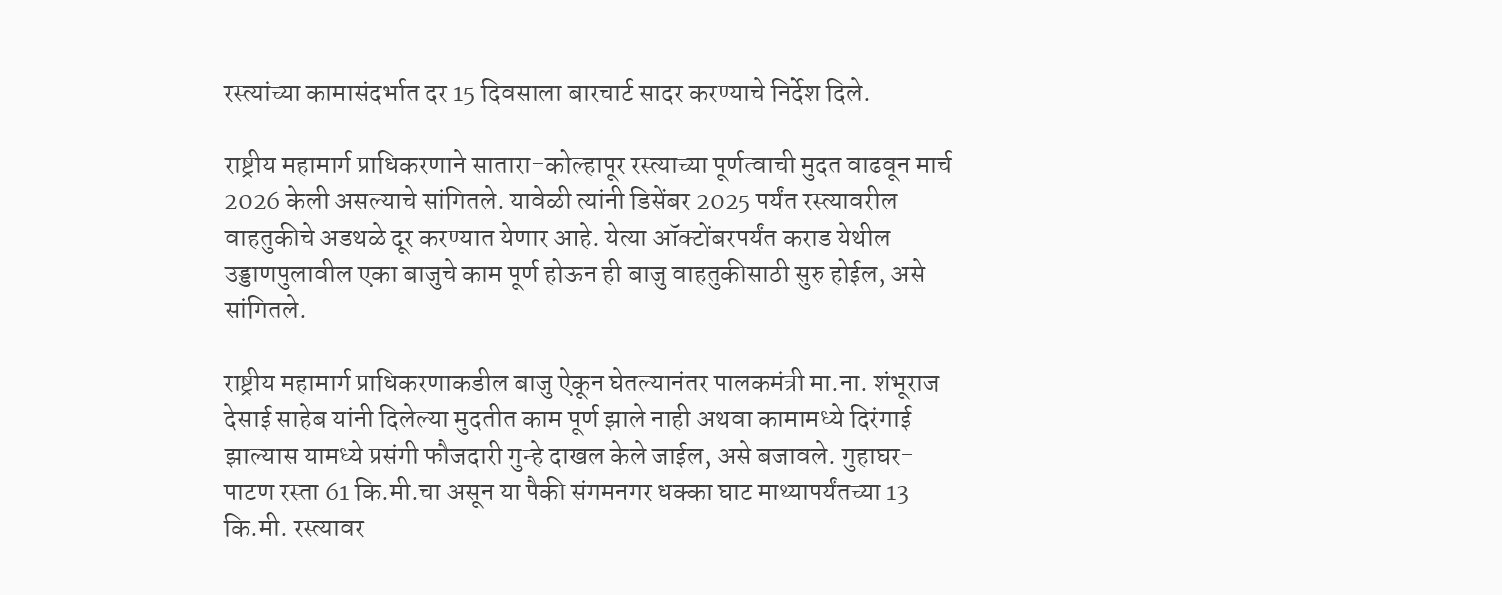रस्त्यांच्या कामासंदर्भात दर 15 दिवसाला बारचार्ट सादर करण्याचे निर्देश दिले.

राष्ट्रीय महामार्ग प्राधिकरणाने सातारा-कोल्हापूर रस्त्याच्या पूर्णत्वाची मुदत वाढवून मार्च 2026 केली असल्याचे सांगितले. यावेळी त्यांनी डिसेंबर 2025 पर्यंत रस्त्यावरील वाहतुकीचे अडथळे दूर करण्यात येणार आहे. येत्या ऑक्टोंबरपर्यंत कराड येथील उड्डाणपुलावील एका बाजुचे काम पूर्ण होऊन ही बाजु वाहतुकीसाठी सुरु होईल, असे सांगितले.

राष्ट्रीय महामार्ग प्राधिकरणाकडील बाजु ऐकून घेतल्यानंतर पालकमंत्री मा.ना. शंभूराज देसाई साहेब यांनी दिलेल्या मुदतीत काम पूर्ण झाले नाही अथवा कामामध्ये दिरंगाई झाल्यास यामध्ये प्रसंगी फौजदारी गुन्हे दाखल केले जाईल, असे बजावले. गुहाघर- पाटण रस्ता 61 कि.मी.चा असून या पैकी संगमनगर धक्का घाट माथ्यापर्यंतच्या 13 कि.मी. रस्त्यावर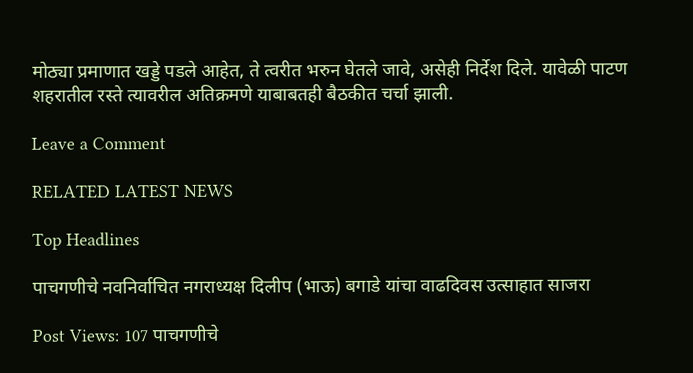मोठ्या प्रमाणात खड्डे पडले आहेत, ते त्वरीत भरुन घेतले जावे, असेही निर्देश दिले. यावेळी पाटण शहरातील रस्ते त्यावरील अतिक्रमणे याबाबतही बैठकीत चर्चा झाली.

Leave a Comment

RELATED LATEST NEWS

Top Headlines

पाचगणीचे नवनिर्वाचित नगराध्यक्ष दिलीप (भाऊ) बगाडे यांचा वाढदिवस उत्साहात साजरा

Post Views: 107 पाचगणीचे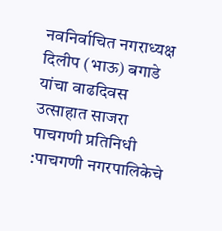नवनिर्वाचित नगराध्यक्ष दिलीप (भाऊ) बगाडे यांचा वाढदिवस उत्साहात साजरा पाचगणी प्रतिनिधी :पाचगणी नगरपालिकेचे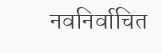नवनिर्वाचित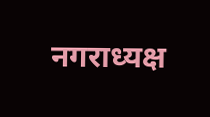नगराध्यक्ष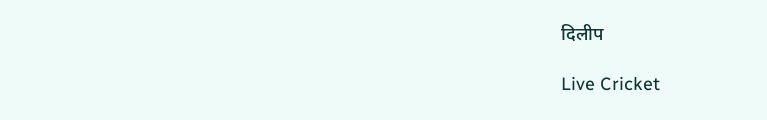दिलीप

Live Cricket